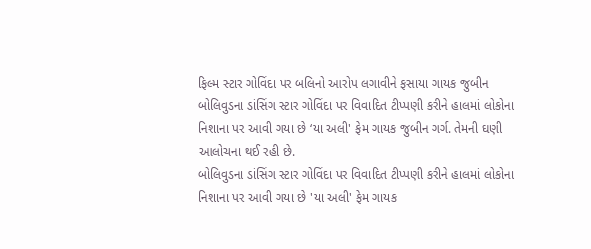ફિલ્મ સ્ટાર ગોવિંદા પર બલિનો આરોપ લગાવીને ફસાયા ગાયક જુબીન
બોલિવુડના ડાંસિંગ સ્ટાર ગોવિંદા પર વિવાદિત ટીપ્પણી કરીને હાલમાં લોકોના નિશાના પર આવી ગયા છે ‘યા અલી' ફેમ ગાયક જુબીન ગર્ગ. તેમની ઘણી આલોચના થઈ રહી છે.
બોલિવુડના ડાંસિંગ સ્ટાર ગોવિંદા પર વિવાદિત ટીપ્પણી કરીને હાલમાં લોકોના નિશાના પર આવી ગયા છે 'યા અલી' ફેમ ગાયક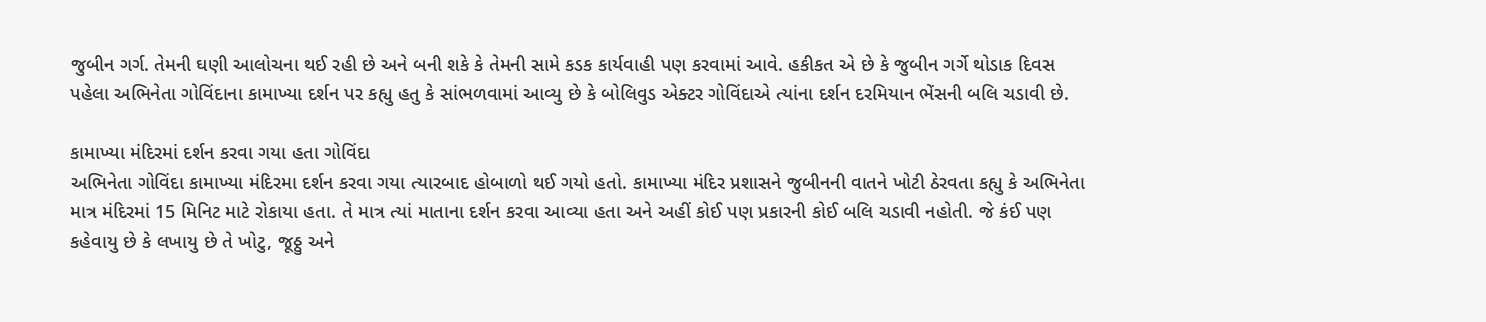જુબીન ગર્ગ. તેમની ઘણી આલોચના થઈ રહી છે અને બની શકે કે તેમની સામે કડક કાર્યવાહી પણ કરવામાં આવે. હકીકત એ છે કે જુબીન ગર્ગે થોડાક દિવસ પહેલા અભિનેતા ગોવિંદાના કામાખ્યા દર્શન પર કહ્યુ હતુ કે સાંભળવામાં આવ્યુ છે કે બોલિવુડ એક્ટર ગોવિંદાએ ત્યાંના દર્શન દરમિયાન ભેંસની બલિ ચડાવી છે.

કામાખ્યા મંદિરમાં દર્શન કરવા ગયા હતા ગોવિંદા
અભિનેતા ગોવિંદા કામાખ્યા મંદિરમા દર્શન કરવા ગયા ત્યારબાદ હોબાળો થઈ ગયો હતો. કામાખ્યા મંદિર પ્રશાસને જુબીનની વાતને ખોટી ઠેરવતા કહ્યુ કે અભિનેતા માત્ર મંદિરમાં 15 મિનિટ માટે રોકાયા હતા. તે માત્ર ત્યાં માતાના દર્શન કરવા આવ્યા હતા અને અહીં કોઈ પણ પ્રકારની કોઈ બલિ ચડાવી નહોતી. જે કંઈ પણ કહેવાયુ છે કે લખાયુ છે તે ખોટુ, જૂઠ્ઠુ અને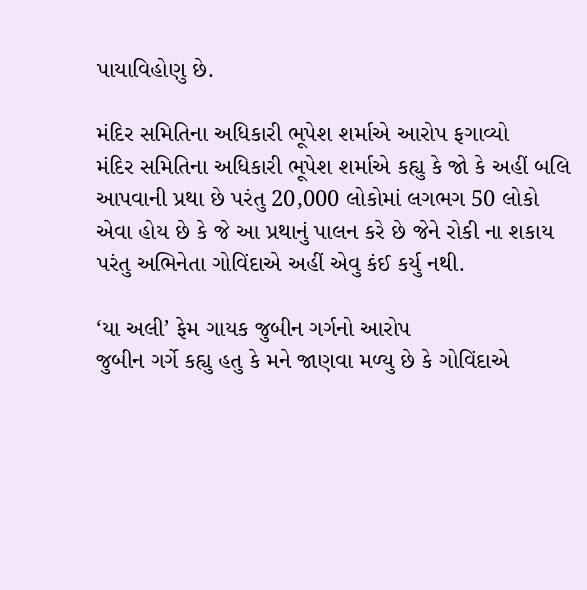પાયાવિહોણુ છે.

મંદિર સમિતિના અધિકારી ભૂપેશ શર્માએ આરોપ ફગાવ્યો
મંદિર સમિતિના અધિકારી ભૂપેશ શર્માએ કહ્યુ કે જો કે અહીં બલિ આપવાની પ્રથા છે પરંતુ 20,000 લોકોમાં લગભગ 50 લોકો એવા હોય છે કે જે આ પ્રથાનું પાલન કરે છે જેને રોકી ના શકાય પરંતુ અભિનેતા ગોવિંદાએ અહીં એવુ કંઈ કર્યુ નથી.

‘યા અલી’ ફેમ ગાયક જુબીન ગર્ગનો આરોપ
જુબીન ગર્ગે કહ્યુ હતુ કે મને જાણવા મળ્યુ છે કે ગોવિંદાએ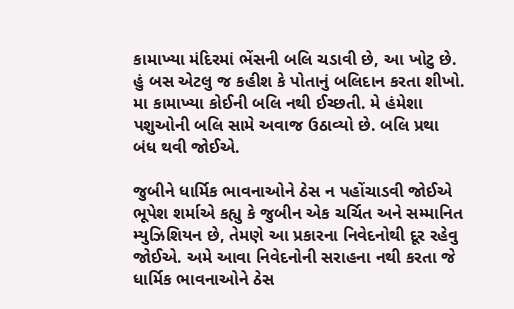કામાખ્યા મંદિરમાં ભેંસની બલિ ચડાવી છે, આ ખોટુ છે. હું બસ એટલુ જ કહીશ કે પોતાનું બલિદાન કરતા શીખો. મા કામાખ્યા કોઈની બલિ નથી ઈચ્છતી. મે હંમેશા પશુઓની બલિ સામે અવાજ ઉઠાવ્યો છે. બલિ પ્રથા બંધ થવી જોઈએ.

જુબીને ધાર્મિક ભાવનાઓને ઠેસ ન પહોંચાડવી જોઈએ
ભૂપેશ શર્માએ કહ્યુ કે જુબીન એક ચર્ચિત અને સમ્માનિત મ્યુઝિશિયન છે, તેમણે આ પ્રકારના નિવેદનોથી દૂર રહેવુ જોઈએ. અમે આવા નિવેદનોની સરાહના નથી કરતા જે ધાર્મિક ભાવનાઓને ઠેસ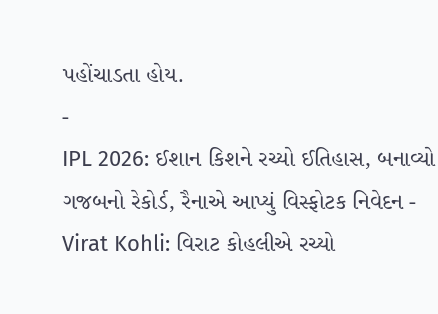પહોંચાડતા હોય.
-
IPL 2026: ઈશાન કિશને રચ્યો ઈતિહાસ, બનાવ્યો ગજબનો રેકોર્ડ, રૈનાએ આપ્યું વિસ્ફોટક નિવેદન -
Virat Kohli: વિરાટ કોહલીએ રચ્યો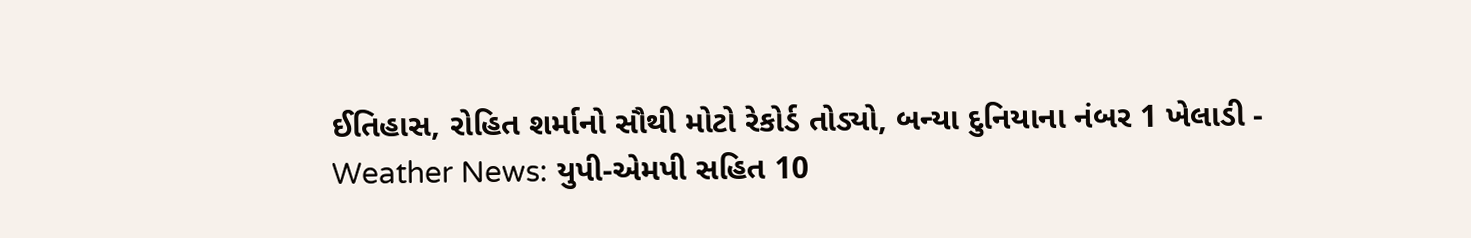ઈતિહાસ, રોહિત શર્માનો સૌથી મોટો રેકોર્ડ તોડ્યો, બન્યા દુનિયાના નંબર 1 ખેલાડી -
Weather News: યુપી-એમપી સહિત 10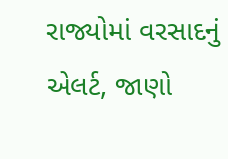રાજ્યોમાં વરસાદનું એલર્ટ, જાણો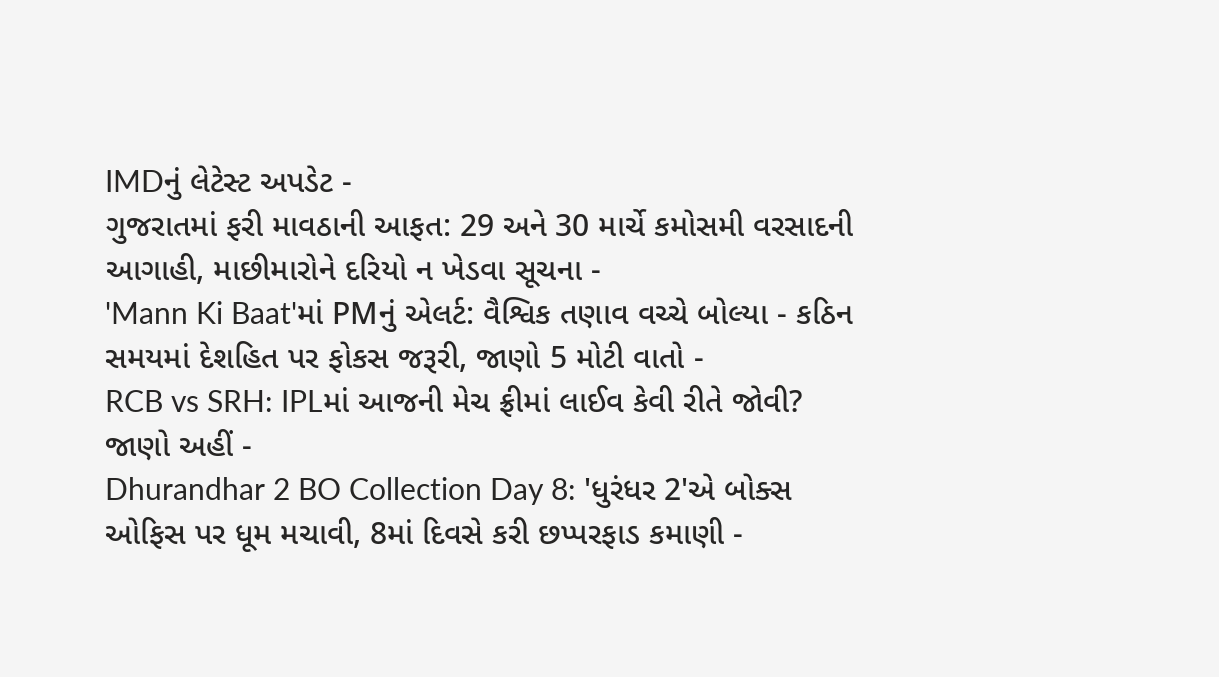IMDનું લેટેસ્ટ અપડેટ -
ગુજરાતમાં ફરી માવઠાની આફત: 29 અને 30 માર્ચે કમોસમી વરસાદની આગાહી, માછીમારોને દરિયો ન ખેડવા સૂચના -
'Mann Ki Baat'માં PMનું એલર્ટ: વૈશ્વિક તણાવ વચ્ચે બોલ્યા - કઠિન સમયમાં દેશહિત પર ફોકસ જરૂરી, જાણો 5 મોટી વાતો -
RCB vs SRH: IPLમાં આજની મેચ ફ્રીમાં લાઈવ કેવી રીતે જોવી? જાણો અહીં -
Dhurandhar 2 BO Collection Day 8: 'ધુરંધર 2'એ બોક્સ ઓફિસ પર ધૂમ મચાવી, 8માં દિવસે કરી છપ્પરફાડ કમાણી -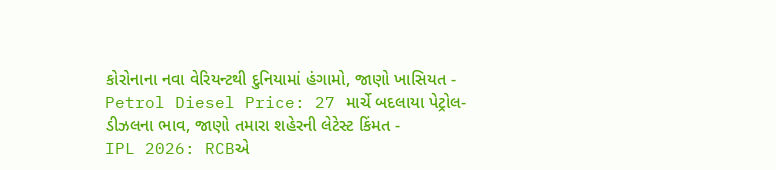કોરોનાના નવા વેરિયન્ટથી દુનિયામાં હંગામો, જાણો ખાસિયત -
Petrol Diesel Price: 27 માર્ચે બદલાયા પેટ્રોલ-ડીઝલના ભાવ, જાણો તમારા શહેરની લેટેસ્ટ કિંમત -
IPL 2026: RCBએ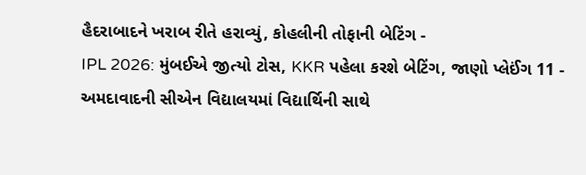હૈદરાબાદને ખરાબ રીતે હરાવ્યું, કોહલીની તોફાની બેટિંગ -
IPL 2026: મુંબઈએ જીત્યો ટોસ, KKR પહેલા કરશે બેટિંગ, જાણો પ્લેઈંગ 11 -
અમદાવાદની સીએન વિદ્યાલયમાં વિદ્યાર્થિની સાથે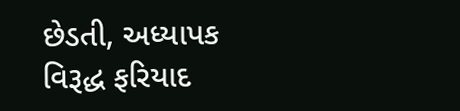છેડતી, અધ્યાપક વિરૂદ્ધ ફરિયાદ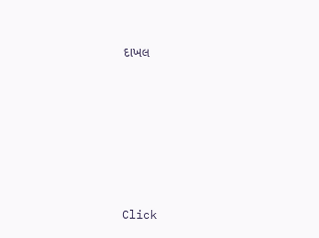દાખલ








Click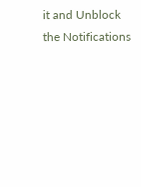it and Unblock the Notifications